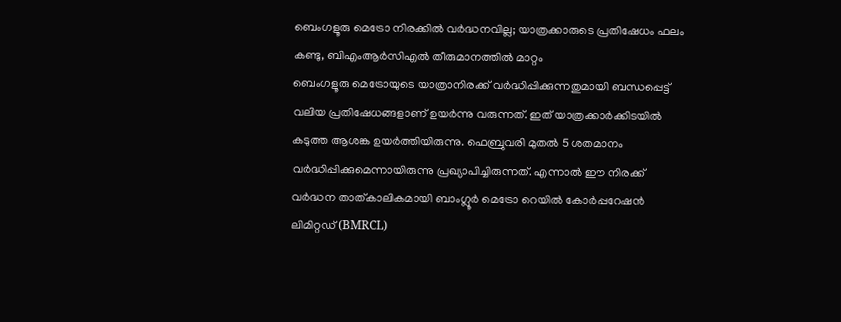ബെംഗളൂരു മെട്രോ നിരക്കിൽ വർദ്ധനവില്ല; യാത്രക്കാരുടെ പ്രതിഷേധം ഫലം കണ്ടു, ബിഎംആർസിഎൽ തീരുമാനത്തിൽ മാറ്റം
ബെംഗളൂരു മെട്രോയുടെ യാത്രാനിരക്ക് വർദ്ധിപ്പിക്കുന്നതുമായി ബന്ധപ്പെട്ട് വലിയ പ്രതിഷേധങ്ങളാണ് ഉയർന്നു വരുന്നത്. ഇത് യാത്രക്കാർക്കിടയിൽ കടുത്ത ആശങ്ക ഉയർത്തിയിരുന്നു. ഫെബ്രുവരി മുതൽ 5 ശതമാനം വർദ്ധിപ്പിക്കുമെന്നായിരുന്നു പ്രഖ്യാപിച്ചിരുന്നത്. എന്നാൽ ഈ നിരക്ക് വർദ്ധന താത്കാലികമായി ബാംഗ്ലൂർ മെട്രോ റെയിൽ കോർപ്പറേഷൻ ലിമിറ്റഡ് (BMRCL)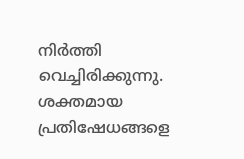നിർത്തി വെച്ചിരിക്കുന്നു. ശക്തമായ പ്രതിഷേധങ്ങളെ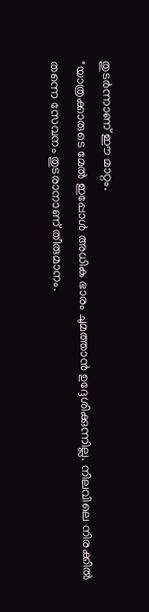തുടർന്നാണ് ഈ മാറ്റം.
"യാത്രക്കാരുടെ മേൽ ഇപ്പോൾ അധിക ഭാരം ചുമത്താൻ ഉദ്ദേശിക്കുന്നില്ല. നിലവിലെ നിരക്കിൽ തന്നെ സേവനം തുടരാനാണ് തീരുമാനം.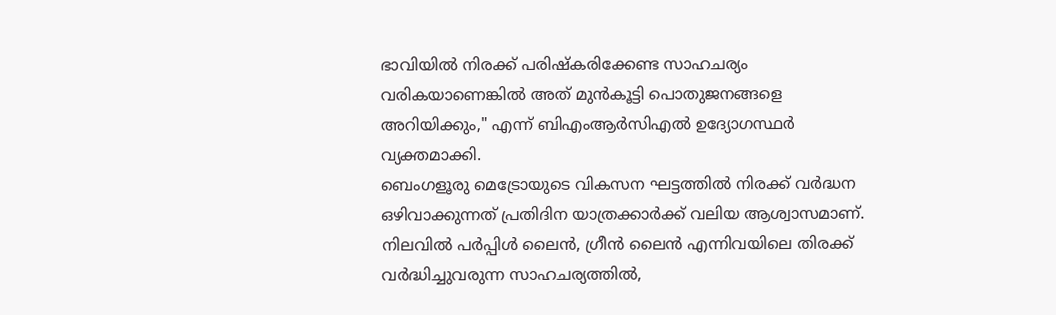ഭാവിയിൽ നിരക്ക് പരിഷ്കരിക്കേണ്ട സാഹചര്യം വരികയാണെങ്കിൽ അത് മുൻകൂട്ടി പൊതുജനങ്ങളെ അറിയിക്കും," എന്ന് ബിഎംആർസിഎൽ ഉദ്യോഗസ്ഥർ വ്യക്തമാക്കി.
ബെംഗളൂരു മെട്രോയുടെ വികസന ഘട്ടത്തിൽ നിരക്ക് വർദ്ധന ഒഴിവാക്കുന്നത് പ്രതിദിന യാത്രക്കാർക്ക് വലിയ ആശ്വാസമാണ്. നിലവിൽ പർപ്പിൾ ലൈൻ, ഗ്രീൻ ലൈൻ എന്നിവയിലെ തിരക്ക് വർദ്ധിച്ചുവരുന്ന സാഹചര്യത്തിൽ,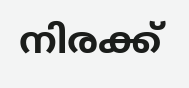നിരക്ക്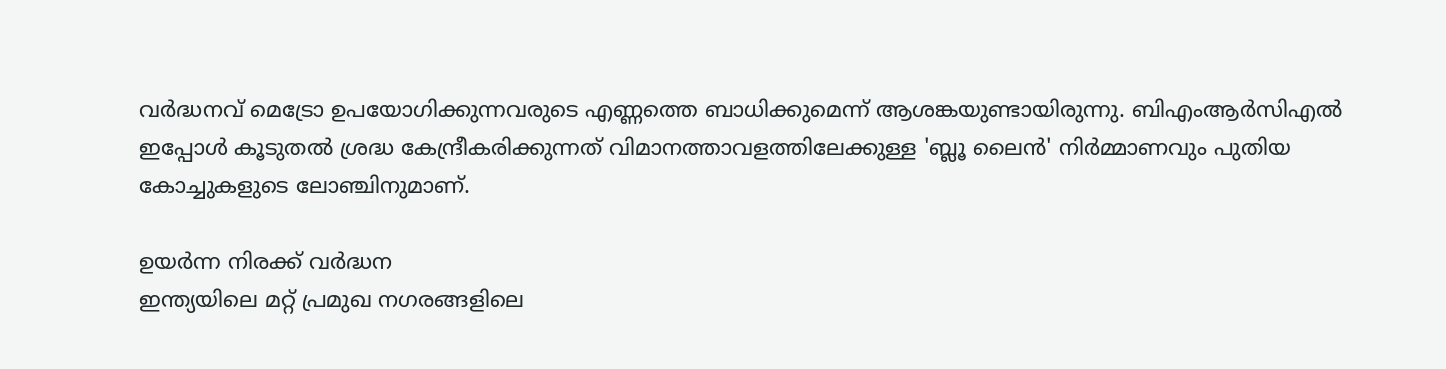വർദ്ധനവ് മെട്രോ ഉപയോഗിക്കുന്നവരുടെ എണ്ണത്തെ ബാധിക്കുമെന്ന് ആശങ്കയുണ്ടായിരുന്നു. ബിഎംആർസിഎൽ ഇപ്പോൾ കൂടുതൽ ശ്രദ്ധ കേന്ദ്രീകരിക്കുന്നത് വിമാനത്താവളത്തിലേക്കുള്ള 'ബ്ലൂ ലൈൻ' നിർമ്മാണവും പുതിയ കോച്ചുകളുടെ ലോഞ്ചിനുമാണ്.

ഉയർന്ന നിരക്ക് വർദ്ധന
ഇന്ത്യയിലെ മറ്റ് പ്രമുഖ നഗരങ്ങളിലെ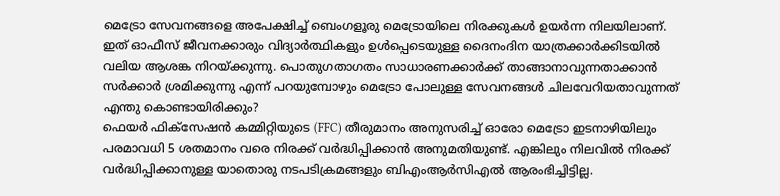മെട്രോ സേവനങ്ങളെ അപേക്ഷിച്ച് ബെംഗളൂരു മെട്രോയിലെ നിരക്കുകൾ ഉയർന്ന നിലയിലാണ്. ഇത് ഓഫീസ് ജീവനക്കാരും വിദ്യാർത്ഥികളും ഉൾപ്പെടെയുള്ള ദൈനംദിന യാത്രക്കാർക്കിടയിൽ വലിയ ആശങ്ക നിറയ്ക്കുന്നു. പൊതുഗതാഗതം സാധാരണക്കാർക്ക് താങ്ങാനാവുന്നതാക്കാൻ സർക്കാർ ശ്രമിക്കുന്നു എന്ന് പറയുമ്പോഴും മെട്രോ പോലുള്ള സേവനങ്ങൾ ചിലവേറിയതാവുന്നത് എന്തു കൊണ്ടായിരിക്കും?
ഫെയർ ഫിക്സേഷൻ കമ്മിറ്റിയുടെ (FFC) തീരുമാനം അനുസരിച്ച് ഓരോ മെട്രോ ഇടനാഴിയിലും പരമാവധി 5 ശതമാനം വരെ നിരക്ക് വർദ്ധിപ്പിക്കാൻ അനുമതിയുണ്ട്. എങ്കിലും നിലവിൽ നിരക്ക് വർദ്ധിപ്പിക്കാനുള്ള യാതൊരു നടപടിക്രമങ്ങളും ബിഎംആർസിഎൽ ആരംഭിച്ചിട്ടില്ല.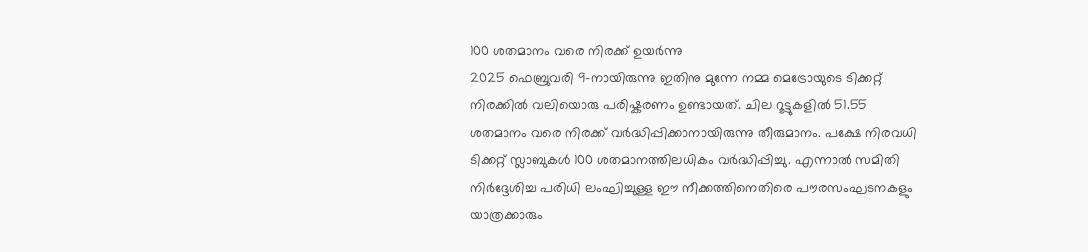100 ശതമാനം വരെ നിരക്ക് ഉയർന്നു
2025 ഫെബ്രുവരി 9-നായിരുന്നു ഇതിനു മുന്നേ നമ്മ മെട്രോയുടെ ടിക്കറ്റ് നിരക്കിൽ വലിയൊരു പരിഷ്കരണം ഉണ്ടായത്. ചില റൂട്ടുകളിൽ 51.55 ശതമാനം വരെ നിരക്ക് വർദ്ധിപ്പിക്കാനായിരുന്നു തീരുമാനം. പക്ഷേ നിരവധി ടിക്കറ്റ് സ്ലാബുകൾ 100 ശതമാനത്തിലധികം വർദ്ധിപ്പിച്ചു. എന്നാൽ സമിതി നിർദ്ദേശിച്ച പരിധി ലംഘിച്ചുള്ള ഈ നീക്കത്തിനെതിരെ പൗരസംഘടനകളും യാത്രക്കാരും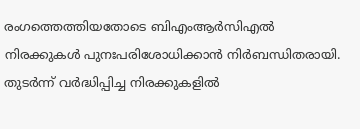രംഗത്തെത്തിയതോടെ ബിഎംആർസിഎൽ നിരക്കുകൾ പുനഃപരിശോധിക്കാൻ നിർബന്ധിതരായി. തുടർന്ന് വർദ്ധിപ്പിച്ച നിരക്കുകളിൽ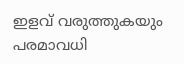ഇളവ് വരുത്തുകയും പരമാവധി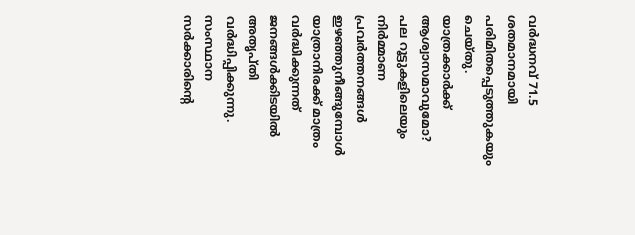വർദ്ധനവ് 71.5 ശതമാനമായി പരിമിതപ്പെടുത്തുകയും ചെയ്തു.
യാത്രക്കാർക്ക് ആശ്വാസമാവുമോ?
പല റൂട്ടുകളിലെയും നിർമ്മാണ പ്രവർത്തനങ്ങൾ ഇഴഞ്ഞുനീങ്ങുമ്പോൾ യാത്രാനിരക്ക് മാത്രം വർദ്ധിക്കുന്നത് ജനങ്ങൾക്കിടയിൽ അതൃപ്തി വർദ്ധിപ്പിക്കുന്നു. സംസ്ഥാന സർക്കാരിൻ്റെ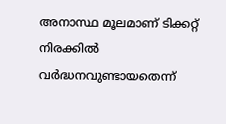അനാസ്ഥ മൂലമാണ് ടിക്കറ്റ് നിരക്കിൽ വർദ്ധനവുണ്ടായതെന്ന്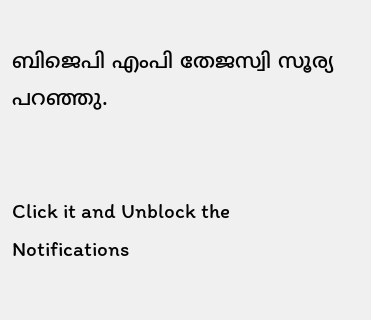ബിജെപി എംപി തേജസ്വി സൂര്യ പറഞ്ഞു.


Click it and Unblock the Notifications